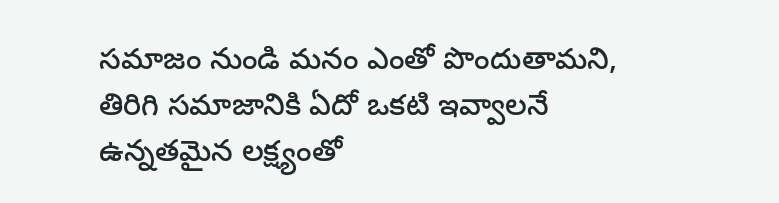సమాజం నుండి మనం ఎంతో పొందుతామని, తిరిగి సమాజానికి ఏదో ఒకటి ఇవ్వాలనే ఉన్నతమైన లక్ష్యంతో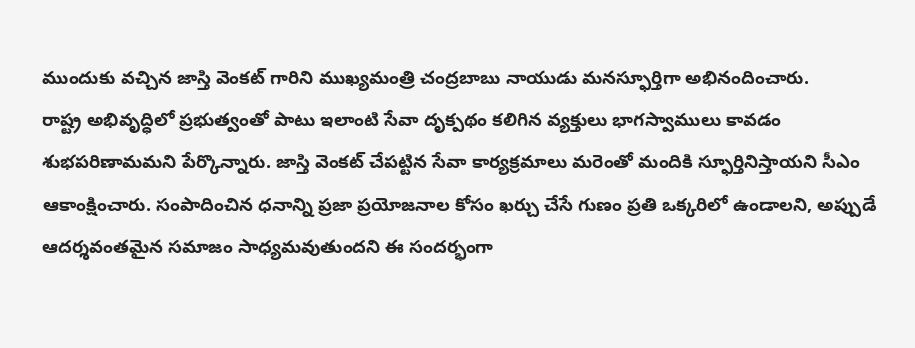ముందుకు వచ్చిన జాస్తి వెంకట్ గారిని ముఖ్యమంత్రి చంద్రబాబు నాయుడు మనస్ఫూర్తిగా అభినందించారు.
రాష్ట్ర అభివృద్ధిలో ప్రభుత్వంతో పాటు ఇలాంటి సేవా దృక్పథం కలిగిన వ్యక్తులు భాగస్వాములు కావడం శుభపరిణామమని పేర్కొన్నారు. జాస్తి వెంకట్ చేపట్టిన సేవా కార్యక్రమాలు మరెంతో మందికి స్ఫూర్తినిస్తాయని సీఎం ఆకాంక్షించారు. సంపాదించిన ధనాన్ని ప్రజా ప్రయోజనాల కోసం ఖర్చు చేసే గుణం ప్రతి ఒక్కరిలో ఉండాలని, అప్పుడే ఆదర్శవంతమైన సమాజం సాధ్యమవుతుందని ఈ సందర్భంగా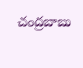చంద్రబాబు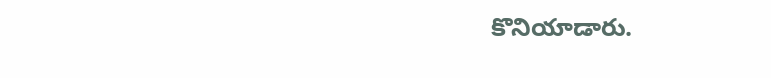కొనియాడారు.